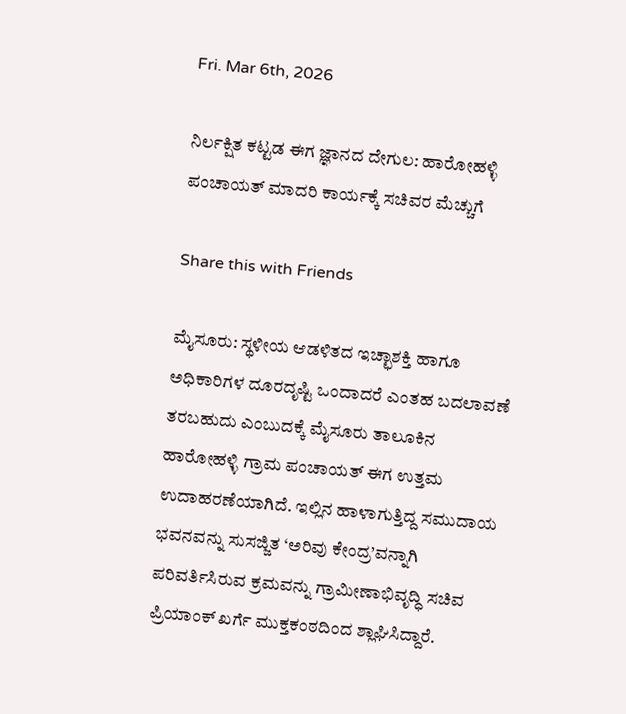Fri. Mar 6th, 2026

ನಿರ್ಲಕ್ಷಿತ ಕಟ್ಟಡ ಈಗ ಜ್ಞಾನದ ದೇಗುಲ: ಹಾರೋಹಳ್ಳಿ ಪಂಚಾಯತ್ ಮಾದರಿ ಕಾರ್ಯಕ್ಕೆ ಸಚಿವರ ಮೆಚ್ಚುಗೆ

Share this with Friends

ಮೈಸೂರು: ಸ್ಥಳೀಯ ಆಡಳಿತದ ಇಚ್ಛಾಶಕ್ತಿ ಹಾಗೂ ಅಧಿಕಾರಿಗಳ ದೂರದೃಷ್ಟಿ ಒಂದಾದರೆ ಎಂತಹ ಬದಲಾವಣೆ ತರಬಹುದು ಎಂಬುದಕ್ಕೆ ಮೈಸೂರು ತಾಲೂಕಿನ ಹಾರೋಹಳ್ಳಿ ಗ್ರಾಮ ಪಂಚಾಯತ್ ಈಗ ಉತ್ತಮ ಉದಾಹರಣೆಯಾಗಿದೆ. ಇಲ್ಲಿನ ಹಾಳಾಗುತ್ತಿದ್ದ ಸಮುದಾಯ ಭವನವನ್ನು ಸುಸಜ್ಜಿತ ‘ಅರಿವು ಕೇಂದ್ರ’ವನ್ನಾಗಿ ಪರಿವರ್ತಿಸಿರುವ ಕ್ರಮವನ್ನು ಗ್ರಾಮೀಣಾಭಿವೃದ್ಧಿ ಸಚಿವ ಪ್ರಿಯಾಂಕ್ ಖರ್ಗೆ ಮುಕ್ತಕಂಠದಿಂದ ಶ್ಲಾಘಿಸಿದ್ದಾರೆ.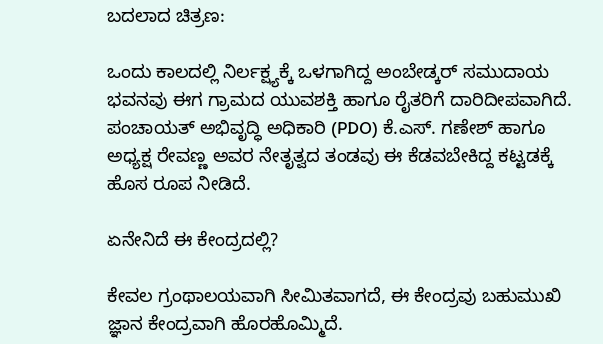ಬದಲಾದ ಚಿತ್ರಣ:

ಒಂದು ಕಾಲದಲ್ಲಿ ನಿರ್ಲಕ್ಷ್ಯಕ್ಕೆ ಒಳಗಾಗಿದ್ದ ಅಂಬೇಡ್ಕರ್ ಸಮುದಾಯ ಭವನವು ಈಗ ಗ್ರಾಮದ ಯುವಶಕ್ತಿ ಹಾಗೂ ರೈತರಿಗೆ ದಾರಿದೀಪವಾಗಿದೆ. ಪಂಚಾಯತ್ ಅಭಿವೃದ್ಧಿ ಅಧಿಕಾರಿ (PDO) ಕೆ.ಎಸ್. ಗಣೇಶ್ ಹಾಗೂ ಅಧ್ಯಕ್ಷ ರೇವಣ್ಣ ಅವರ ನೇತೃತ್ವದ ತಂಡವು ಈ ಕೆಡವಬೇಕಿದ್ದ ಕಟ್ಟಡಕ್ಕೆ ಹೊಸ ರೂಪ ನೀಡಿದೆ.

ಏನೇನಿದೆ ಈ ಕೇಂದ್ರದಲ್ಲಿ?

ಕೇವಲ ಗ್ರಂಥಾಲಯವಾಗಿ ಸೀಮಿತವಾಗದೆ, ಈ ಕೇಂದ್ರವು ಬಹುಮುಖಿ ಜ್ಞಾನ ಕೇಂದ್ರವಾಗಿ ಹೊರಹೊಮ್ಮಿದೆ.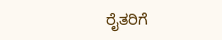ರೈತರಿಗೆ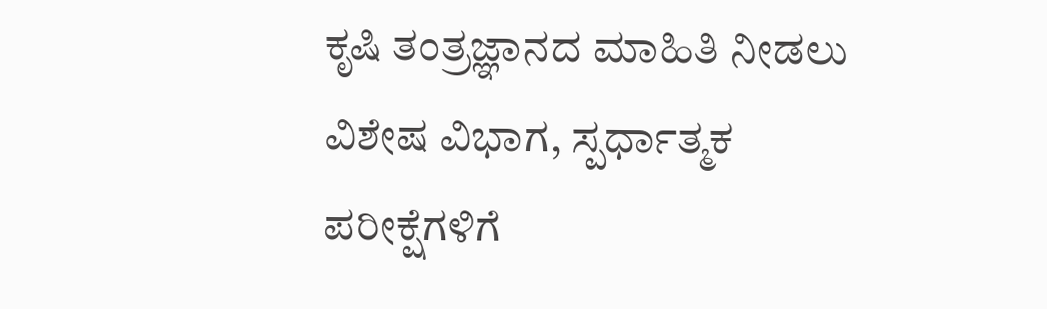ಕೃಷಿ ತಂತ್ರಜ್ಞಾನದ ಮಾಹಿತಿ ನೀಡಲು ವಿಶೇಷ ವಿಭಾಗ, ಸ್ಪರ್ಧಾತ್ಮಕ ಪರೀಕ್ಷೆಗಳಿಗೆ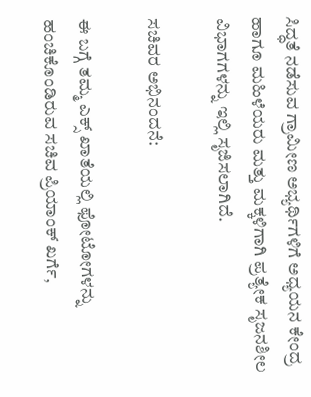ಸಿದ್ಧತೆ ನಡೆಸುವ ಗ್ರಾಮೀಣ ಅಭ್ಯರ್ಥಿಗಳಿಗೆ ಅಧ್ಯಯನ ಕೇಂದ್ರ ಹಾಗೂ ಮಹಿಳೆಯರು ಮತ್ತು ಮಕ್ಕಳಿಗಾಗಿ ಪ್ರತ್ಯೇಕ ಸೃಜನಶೀಲ ವಿಭಾಗಗಳನ್ನು ಇಲ್ಲಿ ಸೃಜಿಸಲಾಗಿದೆ.

ಸಚಿವರ ಅಭಿನಂದನೆ:

ಈ ಬಗ್ಗೆ ತಮ್ಮ ಎಕ್ಸ್ ಖಾತೆಯಲ್ಲಿ ಫೋಟೋಗಳನ್ನು ಹಂಚಿಕೊಂಡಿರುವ ಸಚಿವ ಪ್ರಿಯಾಂಕ್ ಖರ್ಗೆ,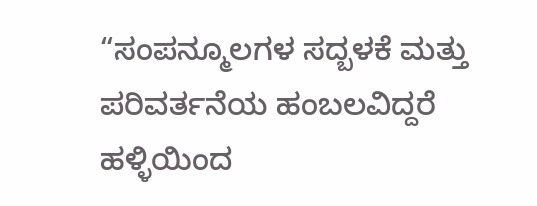“ಸಂಪನ್ಮೂಲಗಳ ಸದ್ಬಳಕೆ ಮತ್ತು ಪರಿವರ್ತನೆಯ ಹಂಬಲವಿದ್ದರೆ ಹಳ್ಳಿಯಿಂದ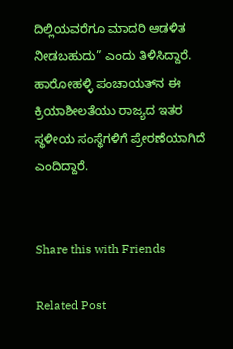ದಿಲ್ಲಿಯವರೆಗೂ ಮಾದರಿ ಆಡಳಿತ ನೀಡಬಹುದು” ಎಂದು ತಿಳಿಸಿದ್ದಾರೆ. ಹಾರೋಹಳ್ಳಿ ಪಂಚಾಯತ್‌ನ ಈ ಕ್ರಿಯಾಶೀಲತೆಯು ರಾಜ್ಯದ ಇತರ ಸ್ಥಳೀಯ ಸಂಸ್ಥೆಗಳಿಗೆ ಪ್ರೇರಣೆಯಾಗಿದೆ ಎಂದಿದ್ದಾರೆ.


Share this with Friends

Related Post